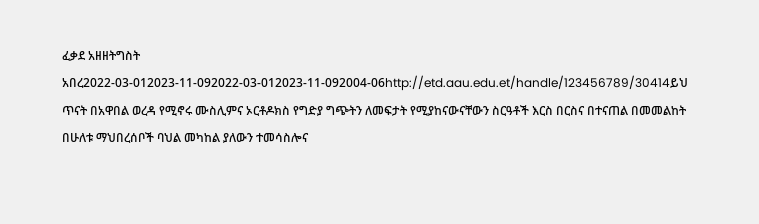ፈቃደ አዘዘትግስት አበረ2022-03-012023-11-092022-03-012023-11-092004-06http://etd.aau.edu.et/handle/123456789/30414ይህ ጥናት በአዋበል ወረዳ የሚኖሩ ሙስሊምና ኦርቶዶክስ የግድያ ግጭትን ለመፍታት የሚያከናውናቸውን ስርዓቶች እርስ በርስና በተናጠል በመመልከት በሁለቱ ማህበረሰቦች ባህል መካከል ያለውን ተመሳስሎና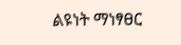ልዩነት ማነፃፀር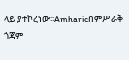ላይ ያተኮረነው፡፡Amharicበምሥራቅ ጎጃም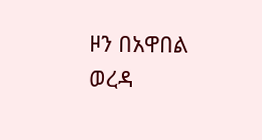ዞን በአዋበል ወረዳ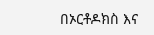በኦርቶዶክስ እና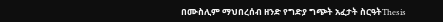በሙስሊም ማህበረሰብ ዘንድ የግድያ ግጭት አፈታት ስርዓትThesis